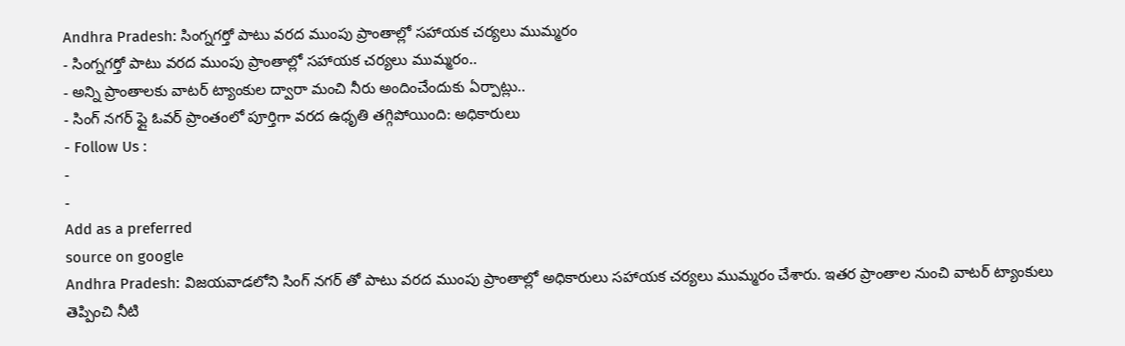Andhra Pradesh: సింగ్నగర్తో పాటు వరద ముంపు ప్రాంతాల్లో సహాయక చర్యలు ముమ్మరం
- సింగ్నగర్తో పాటు వరద ముంపు ప్రాంతాల్లో సహాయక చర్యలు ముమ్మరం..
- అన్ని ప్రాంతాలకు వాటర్ ట్యాంకుల ద్వారా మంచి నీరు అందించేందుకు ఏర్పాట్లు..
- సింగ్ నగర్ ఫ్లై ఓవర్ ప్రాంతంలో పూర్తిగా వరద ఉధృతి తగ్గిపోయింది: అధికారులు
- Follow Us :
-
-
Add as a preferred
source on google
Andhra Pradesh: విజయవాడలోని సింగ్ నగర్ తో పాటు వరద ముంపు ప్రాంతాల్లో అధికారులు సహాయక చర్యలు ముమ్మరం చేశారు. ఇతర ప్రాంతాల నుంచి వాటర్ ట్యాంకులు తెప్పించి నీటి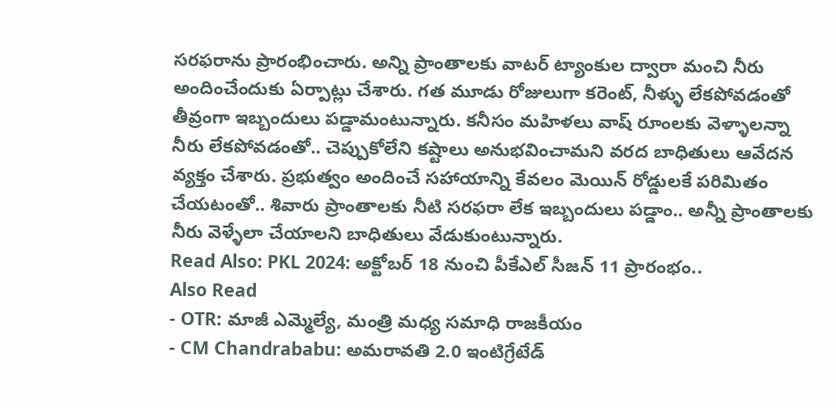సరఫరాను ప్రారంభించారు. అన్ని ప్రాంతాలకు వాటర్ ట్యాంకుల ద్వారా మంచి నీరు అందించేందుకు ఏర్పాట్లు చేశారు. గత మూడు రోజులుగా కరెంట్, నీళ్ళు లేకపోవడంతో తీవ్రంగా ఇబ్బందులు పడ్డామంటున్నారు. కనీసం మహిళలు వాష్ రూంలకు వెళ్ళాలన్నా నీరు లేకపోవడంతో.. చెప్పుకోలేని కష్టాలు అనుభవించామని వరద బాధితులు ఆవేదన వ్యక్తం చేశారు. ప్రభుత్వం అందించే సహాయాన్ని కేవలం మెయిన్ రోడ్డులకే పరిమితం చేయటంతో.. శివారు ప్రాంతాలకు నీటి సరఫరా లేక ఇబ్బందులు పడ్డాం.. అన్నీ ప్రాంతాలకు నీరు వెళ్ళేలా చేయాలని బాధితులు వేడుకుంటున్నారు.
Read Also: PKL 2024: అక్టోబర్ 18 నుంచి పీకేఎల్ సీజన్ 11 ప్రారంభం..
Also Read
- OTR: మాజీ ఎమ్మెల్యే, మంత్రి మధ్య సమాధి రాజకీయం
- CM Chandrababu: అమరావతి 2.0 ఇంటిగ్రేటేడ్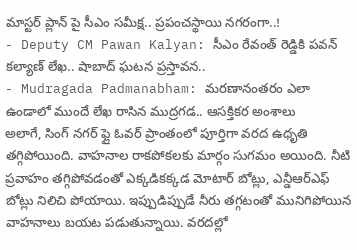మాస్టర్ ప్లాన్ పై సీఎం సమీక్ష.. ప్రపంచస్థాయి నగరంగా..!
- Deputy CM Pawan Kalyan: సీఎం రేవంత్ రెడ్డికి పవన్ కల్యాణ్ లేఖ.. షాబాద్ ఘటన ప్రస్తావన..
- Mudragada Padmanabham: మరణానంతరం ఎలా ఉండాలో ముందే లేఖ రాసిన ముద్రగడ.. ఆసక్తికర అంశాలు
అలాగే, సింగ్ నగర్ ఫ్లై ఓవర్ ప్రాంతంలో పూర్తిగా వరద ఉధృతి తగ్గిపోయింది. వాహనాల రాకపోకలకు మార్గం సుగమం అయింది. నీటి ప్రవాహం తగ్గిపోవడంతో ఎక్కడికక్కడ మోటార్ బోట్లు, ఎన్డీఆర్ఎఫ్ బోట్లు నిలిచి పోయాయి. ఇప్పుడిప్పుడే నీరు తగ్గటంతో మునిగిపోయిన వాహనాలు బయట పడుతున్నాయి. వరదల్లో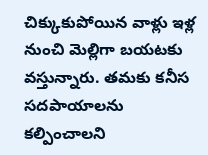చిక్కుకుపోయిన వాళ్లు ఇళ్ల నుంచి మెల్లిగా బయటకు వస్తున్నారు. తమకు కనీస సదపాయాలను కల్పించాలని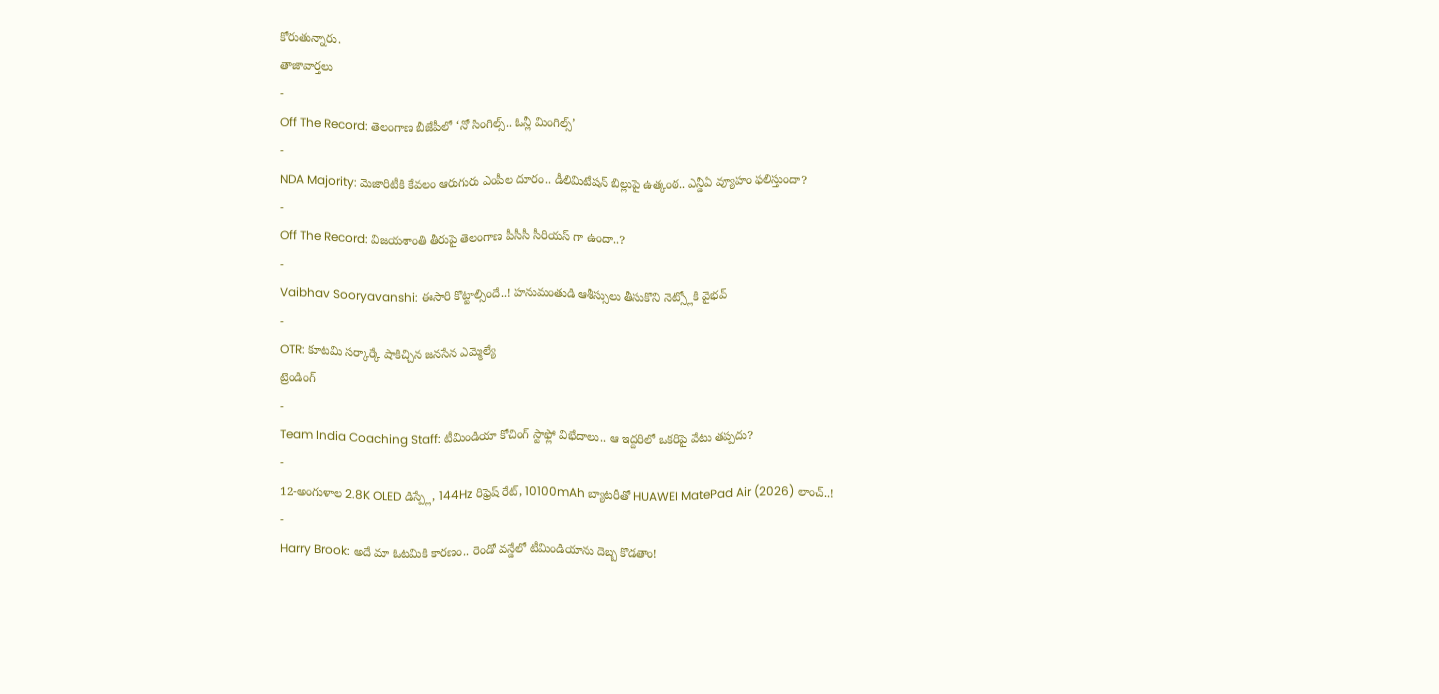కోరుతున్నారు.
తాజావార్తలు
-
Off The Record: తెలంగాణ బీజేపీలో ‘నో సింగిల్స్.. ఓన్లీ మింగిల్స్’
-
NDA Majority: మెజారిటీకి కేవలం ఆరుగురు ఎంపీల దూరం.. డీలిమిటేషన్ బిల్లుపై ఉత్కంఠ.. ఎన్డీఏ వ్యూహం ఫలిస్తుందా?
-
Off The Record: విజయశాంతి తీరుపై తెలంగాణ పీసీసీ సీరియస్ గా ఉందా..?
-
Vaibhav Sooryavanshi: ఈసారి కొట్టాల్సిందే..! హనుమంతుడి ఆశీస్సులు తీసుకొని నెట్స్లోకి వైభవ్
-
OTR: కూటమి సర్కార్కే షాకిచ్చిన జనసేన ఎమ్మెల్యే
ట్రెండింగ్
-
Team India Coaching Staff: టీమిండియా కోచింగ్ స్టాఫ్లో విభేదాలు.. ఆ ఇద్దరిలో ఒకరిపై వేటు తప్పదు?
-
12-అంగుళాల 2.8K OLED డిస్ప్లే, 144Hz రిఫ్రెష్ రేట్, 10100mAh బ్యాటరీతో HUAWEI MatePad Air (2026) లాంచ్..!
-
Harry Brook: అదే మా ఓటమికి కారణం.. రెండో వన్డేలో టీమిండియాను దెబ్బ కొడతాం!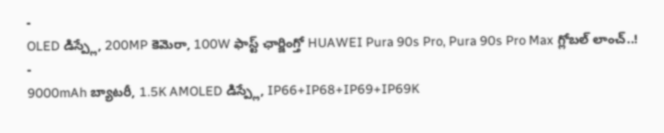-
OLED డిస్ప్లే, 200MP కెమెరా, 100W ఫాస్ట్ ఛార్జింగ్తో HUAWEI Pura 90s Pro, Pura 90s Pro Max గ్లోబల్ లాంచ్..!
-
9000mAh బ్యాటరీ, 1.5K AMOLED డిస్ప్లే, IP66+IP68+IP69+IP69K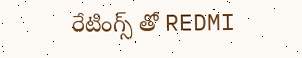రేటింగ్స్ తో REDMI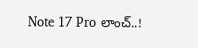Note 17 Pro లాంచ్..!